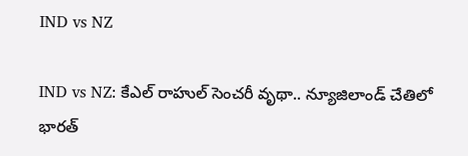IND vs NZ

IND vs NZ: కేఎల్ రాహుల్ సెంచరీ వృథా.. న్యూజిలాండ్ చేతిలో భారత్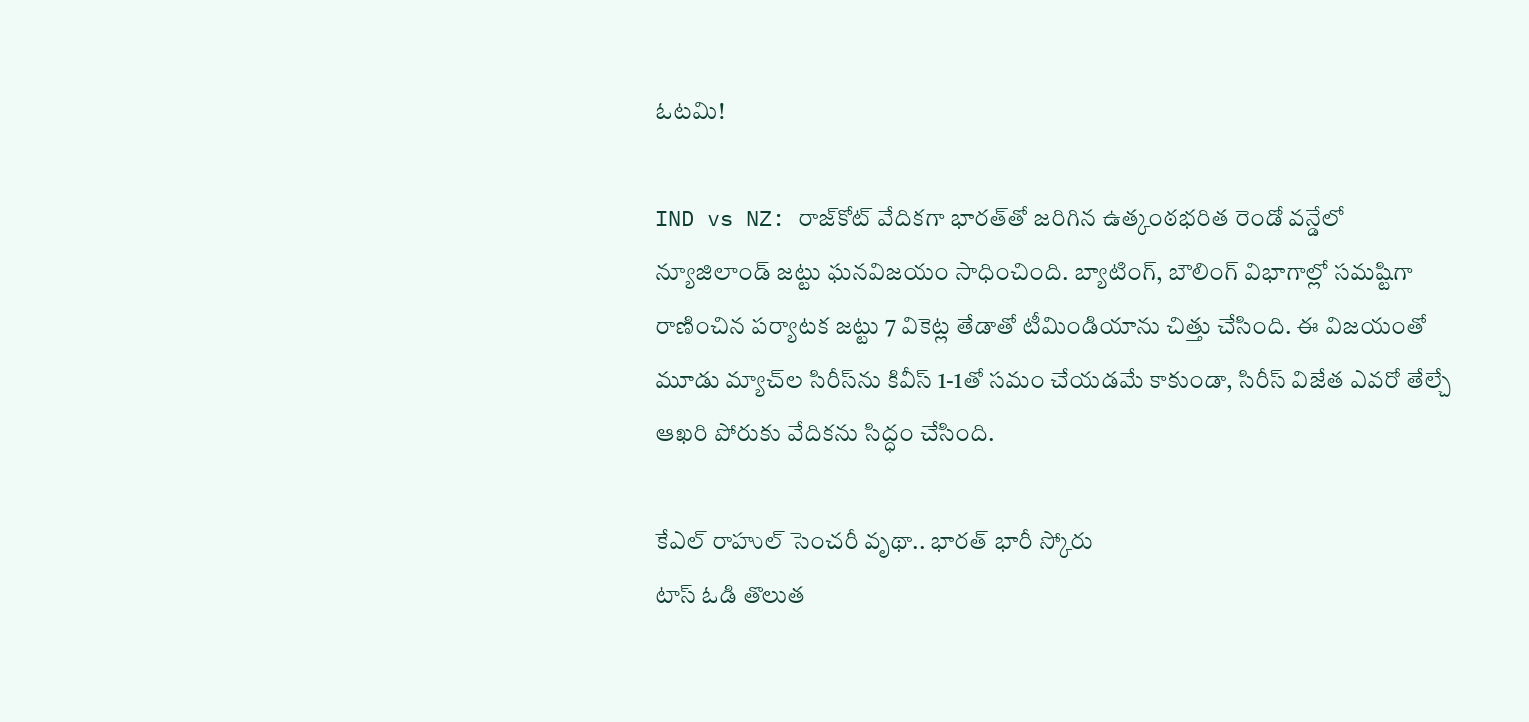ఓటమి!

IND vs NZ: రాజ్‌కోట్ వేదికగా భారత్‌తో జరిగిన ఉత్కంఠభరిత రెండో వన్డేలో న్యూజిలాండ్ జట్టు ఘనవిజయం సాధించింది. బ్యాటింగ్, బౌలింగ్ విభాగాల్లో సమష్టిగా రాణించిన పర్యాటక జట్టు 7 వికెట్ల తేడాతో టీమిండియాను చిత్తు చేసింది. ఈ విజయంతో మూడు మ్యాచ్‌ల సిరీస్‌ను కివీస్ 1-1తో సమం చేయడమే కాకుండా, సిరీస్ విజేత ఎవరో తేల్చే ఆఖరి పోరుకు వేదికను సిద్ధం చేసింది.

కేఎల్ రాహుల్ సెంచరీ వృథా.. భారత్ భారీ స్కోరు
టాస్ ఓడి తొలుత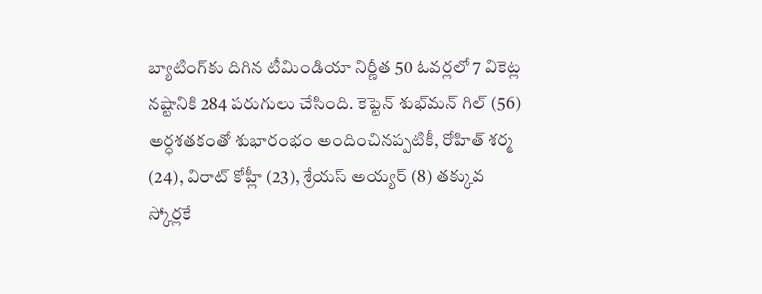బ్యాటింగ్‌కు దిగిన టీమిండియా నిర్ణీత 50 ఓవర్లలో 7 వికెట్ల నష్టానికి 284 పరుగులు చేసింది. కెప్టెన్ శుభ్‌మన్ గిల్ (56) అర్ధశతకంతో శుభారంభం అందించినప్పటికీ, రోహిత్ శర్మ (24), విరాట్ కోహ్లీ (23), శ్రేయస్ అయ్యర్ (8) తక్కువ స్కోర్లకే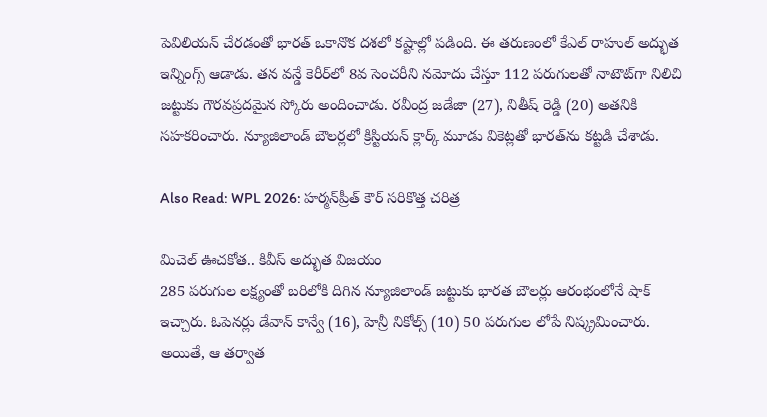పెవిలియన్ చేరడంతో భారత్ ఒకానొక దశలో కష్టాల్లో పడింది. ఈ తరుణంలో కేఎల్ రాహుల్ అద్భుత ఇన్నింగ్స్ ఆడాడు. తన వన్డే కెరీర్‌లో 8వ సెంచరీని నమోదు చేస్తూ 112 పరుగులతో నాటౌట్‌గా నిలిచి జట్టుకు గౌరవప్రదమైన స్కోరు అందించాడు. రవీంద్ర జడేజా (27), నితీష్ రెడ్డి (20) అతనికి సహకరించారు. న్యూజిలాండ్ బౌలర్లలో క్రిస్టియన్ క్లార్క్ మూడు వికెట్లతో భారత్‌ను కట్టడి చేశాడు.

Also Read: WPL 2026: హర్మన్‌ప్రీత్ కౌర్ సరికొత్త చరిత్ర

మిచెల్ ఊచకోత.. కివీస్ అద్భుత విజయం
285 పరుగుల లక్ష్యంతో బరిలోకి దిగిన న్యూజిలాండ్ జట్టుకు భారత బౌలర్లు ఆరంభంలోనే షాక్ ఇచ్చారు. ఓపెనర్లు డేవాన్ కాన్వే (16), హెన్రీ నికోల్స్ (10) 50 పరుగుల లోపే నిష్క్రమించారు. అయితే, ఆ తర్వాత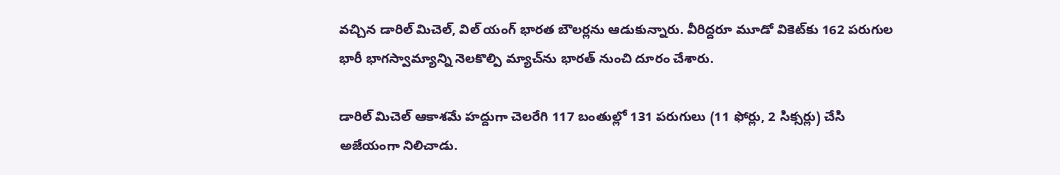వచ్చిన డారిల్ మిచెల్, విల్ యంగ్ భారత బౌలర్లను ఆడుకున్నారు. వీరిద్దరూ మూడో వికెట్‌కు 162 పరుగుల భారీ భాగస్వామ్యాన్ని నెలకొల్పి మ్యాచ్‌ను భారత్ నుంచి దూరం చేశారు.

డారిల్ మిచెల్ ఆకాశమే హద్దుగా చెలరేగి 117 బంతుల్లో 131 పరుగులు (11 ఫోర్లు, 2 సిక్సర్లు) చేసి అజేయంగా నిలిచాడు.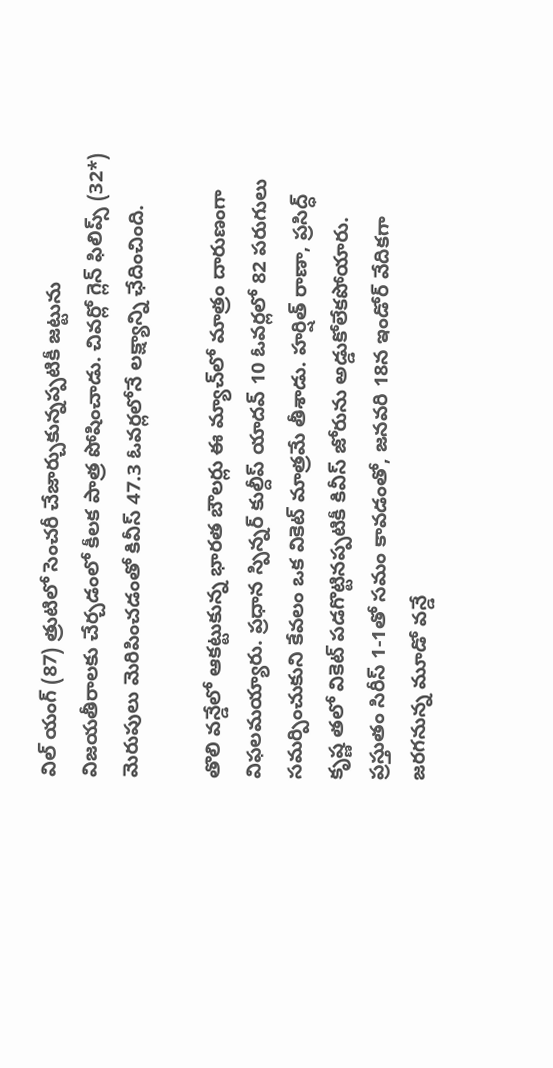విల్ యంగ్ (87) త్రుటిలో సెంచరీ చేజార్చుకున్నప్పటికీ జట్టును విజయతీరాలకు చేర్చడంలో కీలక పాత్ర పోషించాడు. చివర్లో గ్లెన్ ఫిలిప్స్ (32*) మెరుపులు మెరిపించడంతో కివీస్ 47.3 ఓవర్లలోనే లక్ష్యాన్ని ఛేదించింది.

తొలి వన్డేలో ఆకట్టుకున్న భారత బౌలర్లు ఈ మ్యాచ్‌లో మాత్రం దారుణంగా విఫలమయ్యారు. ప్రధాన స్పిన్నర్ కుల్దీప్ యాదవ్ 10 ఓవర్లలో 82 పరుగులు సమర్పించుకుని కేవలం ఒక వికెట్ మాత్రమే తీశాడు. హర్షిత్ రాణా, ప్రసిద్ధ్ కృష్ణ తలో వికెట్ పడగొట్టినప్పటికీ కివీస్ జోరును అడ్డుకోలేకపోయారు. ప్రస్తుతం సిరీస్ 1-1తో సమం కావడంతో, జనవరి 18న ఇండోర్ వేదికగా జరగనున్న మూడో వన్డే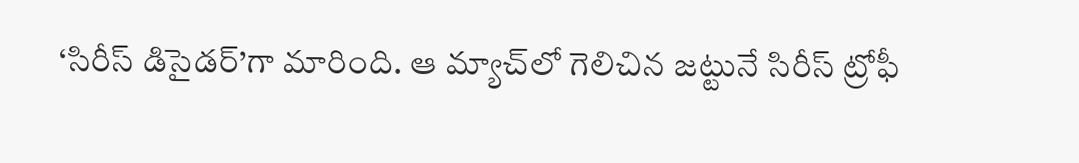‘సిరీస్ డిసైడర్’గా మారింది. ఆ మ్యాచ్‌లో గెలిచిన జట్టునే సిరీస్ ట్రోఫీ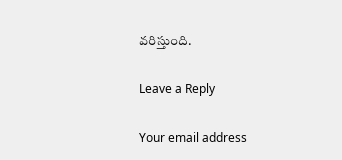వరిస్తుంది.

Leave a Reply

Your email address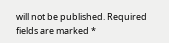will not be published. Required fields are marked *